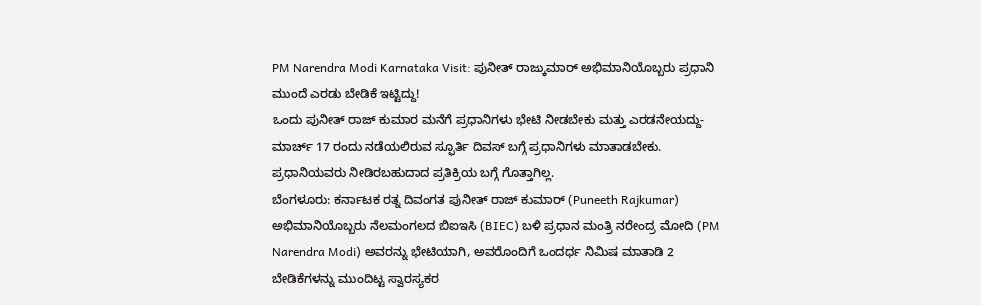PM Narendra Modi Karnataka Visit: ಪುನೀತ್ ರಾಜ್ಕುಮಾರ್ ಅಭಿಮಾನಿಯೊಬ್ಬರು ಪ್ರಧಾನಿ ಮುಂದೆ ಎರಡು ಬೇಡಿಕೆ ಇಟ್ಟಿದ್ದು!
ಒಂದು ಪುನೀತ್ ರಾಜ್ ಕುಮಾರ ಮನೆಗೆ ಪ್ರಧಾನಿಗಳು ಭೇಟಿ ನೀಡಬೇಕು ಮತ್ತು ಎರಡನೇಯದ್ದು-ಮಾರ್ಚ್ 17 ರಂದು ನಡೆಯಲಿರುವ ಸ್ಫೂರ್ತಿ ದಿವಸ್ ಬಗ್ಗೆ ಪ್ರಧಾನಿಗಳು ಮಾತಾಡಬೇಕು. ಪ್ರಧಾನಿಯವರು ನೀಡಿರಬಹುದಾದ ಪ್ರತಿಕ್ರಿಯ ಬಗ್ಗೆ ಗೊತ್ತಾಗಿಲ್ಲ.
ಬೆಂಗಳೂರು: ಕರ್ನಾಟಕ ರತ್ನ ದಿವಂಗತ ಪುನೀತ್ ರಾಜ್ ಕುಮಾರ್ (Puneeth Rajkumar) ಅಭಿಮಾನಿಯೊಬ್ಬರು ನೆಲಮಂಗಲದ ಬಿಐಇಸಿ (BIEC) ಬಳಿ ಪ್ರಧಾನ ಮಂತ್ರಿ ನರೇಂದ್ರ ಮೋದಿ (PM Narendra Modi) ಅವರನ್ನು ಭೇಟಿಯಾಗಿ, ಅವರೊಂದಿಗೆ ಒಂದರ್ಧ ನಿಮಿಷ ಮಾತಾಡಿ 2 ಬೇಡಿಕೆಗಳನ್ನು ಮುಂದಿಟ್ಟ ಸ್ವಾರಸ್ಯಕರ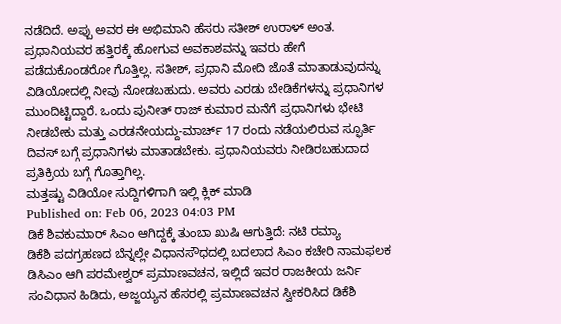ನಡೆದಿದೆ. ಅಪ್ಪು ಅವರ ಈ ಅಭಿಮಾನಿ ಹೆಸರು ಸತೀಶ್ ಉರಾಳ್ ಅಂತ. ಪ್ರಧಾನಿಯವರ ಹತ್ತಿರಕ್ಕೆ ಹೋಗುವ ಅವಕಾಶವನ್ನು ಇವರು ಹೇಗೆ ಪಡೆದುಕೊಂಡರೋ ಗೊತ್ತಿಲ್ಲ. ಸತೀಶ್, ಪ್ರಧಾನಿ ಮೋದಿ ಜೊತೆ ಮಾತಾಡುವುದನ್ನು ವಿಡಿಯೋದಲ್ಲಿ ನೀವು ನೋಡಬಹುದು. ಅವರು ಎರಡು ಬೇಡಿಕೆಗಳನ್ನು ಪ್ರಧಾನಿಗಳ ಮುಂದಿಟ್ಟಿದ್ದಾರೆ. ಒಂದು ಪುನೀತ್ ರಾಜ್ ಕುಮಾರ ಮನೆಗೆ ಪ್ರಧಾನಿಗಳು ಭೇಟಿ ನೀಡಬೇಕು ಮತ್ತು ಎರಡನೇಯದ್ದು-ಮಾರ್ಚ್ 17 ರಂದು ನಡೆಯಲಿರುವ ಸ್ಫೂರ್ತಿ ದಿವಸ್ ಬಗ್ಗೆ ಪ್ರಧಾನಿಗಳು ಮಾತಾಡಬೇಕು. ಪ್ರಧಾನಿಯವರು ನೀಡಿರಬಹುದಾದ ಪ್ರತಿಕ್ರಿಯ ಬಗ್ಗೆ ಗೊತ್ತಾಗಿಲ್ಲ.
ಮತ್ತಷ್ಟು ವಿಡಿಯೋ ಸುದ್ದಿಗಳಿಗಾಗಿ ಇಲ್ಲಿ ಕ್ಲಿಕ್ ಮಾಡಿ
Published on: Feb 06, 2023 04:03 PM
ಡಿಕೆ ಶಿವಕುಮಾರ್ ಸಿಎಂ ಆಗಿದ್ದಕ್ಕೆ ತುಂಬಾ ಖುಷಿ ಆಗುತ್ತಿದೆ: ನಟಿ ರಮ್ಯಾ
ಡಿಕೆಶಿ ಪದಗ್ರಹಣದ ಬೆನ್ನಲ್ಲೇ ವಿಧಾನಸೌಧದಲ್ಲಿ ಬದಲಾದ ಸಿಎಂ ಕಚೇರಿ ನಾಮಫಲಕ
ಡಿಸಿಎಂ ಆಗಿ ಪರಮೇಶ್ವರ್ ಪ್ರಮಾಣವಚನ, ಇಲ್ಲಿದೆ ಇವರ ರಾಜಕೀಯ ಜರ್ನಿ
ಸಂವಿಧಾನ ಹಿಡಿದು, ಅಜ್ಜಯ್ಯನ ಹೆಸರಲ್ಲಿ ಪ್ರಮಾಣವಚನ ಸ್ವೀಕರಿಸಿದ ಡಿಕೆಶಿ